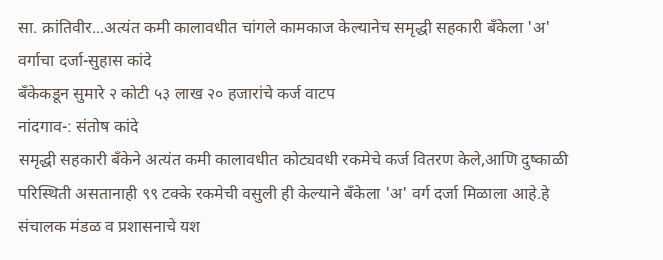सा. क्रांतिवीर...अत्यंत कमी कालावधीत चांगले कामकाज केल्यानेच समृद्धी सहकारी बँकेला 'अ' वर्गाचा दर्जा-सुहास कांदे
बँकेकडून सुमारे २ कोटी ५३ लाख २० हजारांचे कर्ज वाटप
नांदगाव-: संतोष कांदे
समृद्धी सहकारी बँकेने अत्यंत कमी कालावधीत कोट्यवधी रकमेचे कर्ज वितरण केले,आणि दुष्काळी परिस्थिती असतानाही ९९ टक्के रकमेची वसुली ही केल्याने बँकेला 'अ' वर्ग दर्जा मिळाला आहे.हे संचालक मंडळ व प्रशासनाचे यश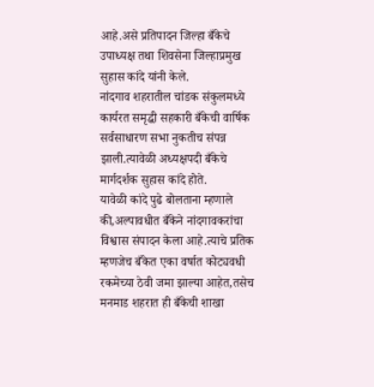आहे.असे प्रतिपादन जिल्हा बँकेचे उपाध्यक्ष तथा शिवसेना जिल्हाप्रमुख सुहास कांदे यांनी केले.
नांदगाव शहरातील चांडक संकुलमध्ये कार्यरत समृद्धी सहकारी बँकेची वार्षिक सर्वसाधारण सभा नुकतीच संपन्न झाली.त्यावेळी अध्यक्षपदी बँकेचे मार्गदर्शक सुहास कांदे होते.
यावेळी कांदे पुढे बोलताना म्हणाले की,अल्पावधीत बँकेने नांदगावकरांचा विश्वास संपादन केला आहे.त्याचे प्रतिक म्हणजेच बँकेत एका वर्षात कोट्यवधी रकमेच्या ठेवी जमा झाल्या आहेत,तसेच मनमाड शहरात ही बँकेची शाखा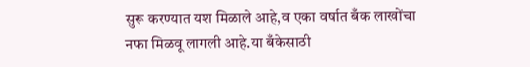सुरू करण्यात यश मिळाले आहे,व एका वर्षात बँक लाखोंचा नफा मिळवू लागली आहे.या बँकेसाठी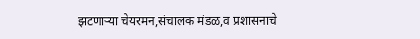झटणाऱ्या चेयरमन,संचालक मंडळ,व प्रशासनाचे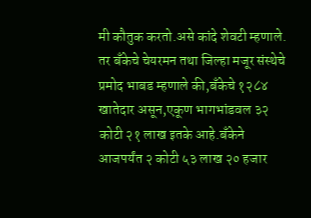मी कौतुक करतो.असे कांदे शेवटी म्हणाले.
तर बँकेचे चेयरमन तथा जिल्हा मजूर संस्थेचे प्रमोद भाबड म्हणाले की,बँकेचे १२८४ खातेदार असून,एकूण भागभांडवल ३२ कोटी २१ लाख इतके आहे.बँकेने आजपर्यंत २ कोटी ५३ लाख २० हजार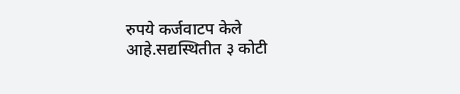रुपये कर्जवाटप केले आहे.सद्यस्थितीत ३ कोटी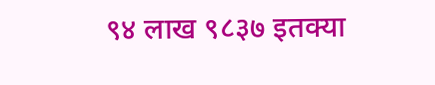९४ लाख ९८३७ इतक्या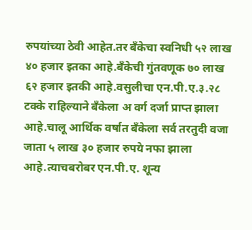रुपयांच्या ठेवी आहेत.तर बँकेचा स्वनिधी ५२ लाख ४० हजार इतका आहे.बँकेची गुंतवणूक ७० लाख ६२ हजार इतकी आहे.वसुलीचा एन.पी.ए.३.२८ टक्के राहिल्याने बँकेला अ वर्ग दर्जा प्राप्त झाला आहे.चालू आर्थिक वर्षात बँकेला सर्व तरतुदी वजा जाता ५ लाख ३० हजार रुपये नफा झाला आहे.त्याचबरोबर एन.पी.ए. शून्य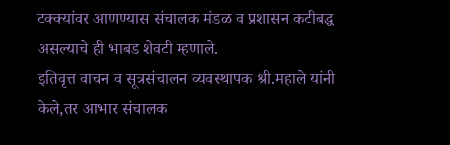टक्क्यांवर आणण्यास संचालक मंडळ व प्रशासन कटीबद्ध असल्याचे ही भाबड शेवटी म्हणाले.
इतिवृत्त वाचन व सूत्रसंचालन व्यवस्थापक श्री.महाले यांनी केले,तर आभार संचालक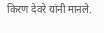किरण देवरे यांनी मानले.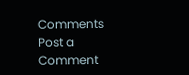Comments
Post a Comment